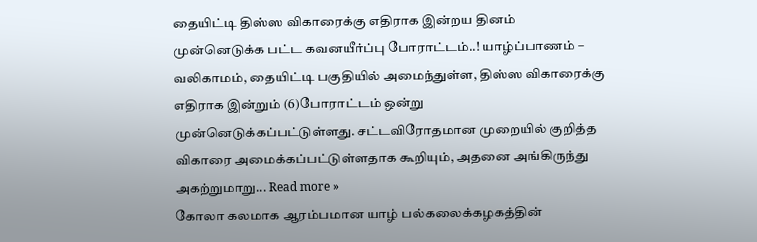தையிட்டி திஸ்ஸ விகாரைக்கு எதிராக இன்றய தினம் முன்னெடுக்க பட்ட கவனயீர்ப்பு போராட்டம்..! யாழ்ப்பாணம் – வலிகாமம், தையிட்டி பகுதியில் அமைந்துள்ள, திஸ்ஸ விகாரைக்கு எதிராக இன்றும் (6)போராட்டம் ஒன்று முன்னெடுக்கப்பட்டுள்ளது. சட்டவிரோதமான முறையில் குறித்த விகாரை அமைக்கப்பட்டுள்ளதாக கூறியும், அதனை அங்கிருந்து அகற்றுமாறு... Read more »
கோலா கலமாக ஆரம்பமான யாழ் பல்கலைக்கழகத்தின்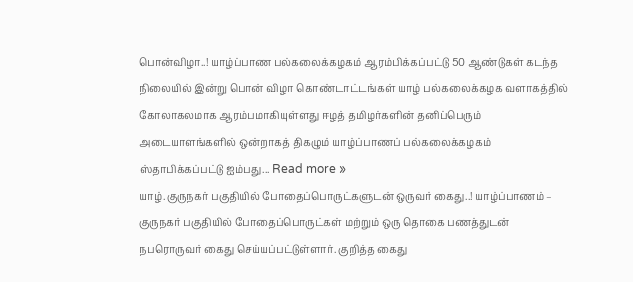பொன்விழா..! யாழ்ப்பாண பல்கலைக்கழகம் ஆரம்பிக்கப்பட்டு 50 ஆண்டுகள் கடந்த நிலையில் இன்று பொன் விழா கொண்டாட்டங்கள் யாழ் பல்கலைக்கழக வளாகத்தில் கோலாகலமாக ஆரம்பமாகியுள்ளது ஈழத் தமிழர்களின் தனிப்பெரும் அடையாளங்களில் ஒன்றாகத் திகழும் யாழ்ப்பாணப் பல்கலைக்கழகம் ஸ்தாபிக்கப்பட்டு ஐம்பது... Read more »
யாழ்.குருநகர் பகுதியில் போதைப்பொருட்களுடன் ஒருவர் கைது..! யாழ்ப்பாணம் – குருநகர் பகுதியில் போதைப்பொருட்கள் மற்றும் ஒரு தொகை பணத்துடன் நபரொருவர் கைது செய்யப்பட்டுள்ளார். குறித்த கைது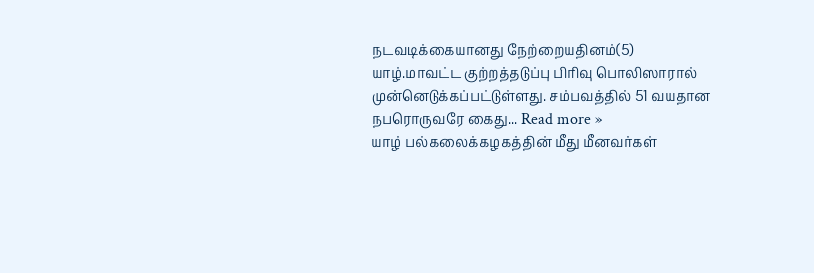நடவடிக்கையானது நேற்றையதினம்(5) யாழ்.மாவட்ட குற்றத்தடுப்பு பிரிவு பொலிஸாரால் முன்னெடுக்கப்பட்டுள்ளது. சம்பவத்தில் 51 வயதான நபரொருவரே கைது... Read more »
யாழ் பல்கலைக்கழகத்தின் மீது மீனவர்கள்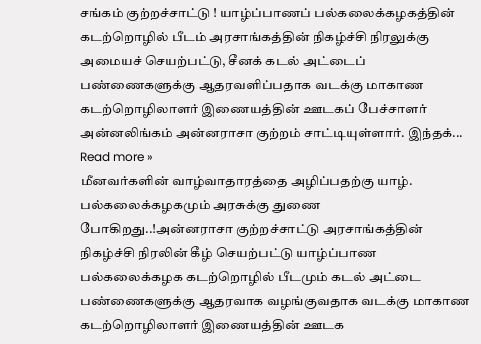சங்கம் குற்றச்சாட்டு ! யாழ்ப்பாணப் பல்கலைக்கழகத்தின் கடற்றொழில் பீடம் அரசாங்கத்தின் நிகழ்ச்சி நிரலுக்கு அமையச் செயற்பட்டு, சீனக் கடல் அட்டைப் பண்ணைகளுக்கு ஆதரவளிப்பதாக வடக்கு மாகாண கடற்றொழிலாளர் இணையத்தின் ஊடகப் பேச்சாளர் அன்னலிங்கம் அன்னராசா குற்றம் சாட்டியுள்ளார். இந்தக்... Read more »
மீனவர்களின் வாழ்வாதாரத்தை அழிப்பதற்கு யாழ். பல்கலைக்கழகமும் அரசுக்கு துணை போகிறது..!அன்னராசா குற்றச்சாட்டு அரசாங்கத்தின் நிகழ்ச்சி நிரலின் கீழ் செயற்பட்டு யாழ்ப்பாண பல்கலைக்கழக கடற்றொழில் பீடமும் கடல் அட்டை பண்ணைகளுக்கு ஆதரவாக வழங்குவதாக வடக்கு மாகாண கடற்றொழிலாளர் இணையத்தின் ஊடக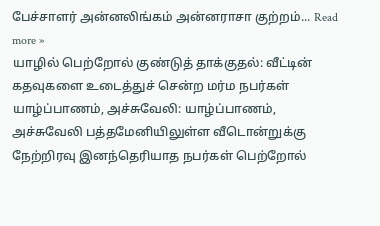பேச்சாளர் அன்னலிங்கம் அன்னராசா குற்றம்... Read more »
யாழில் பெற்றோல் குண்டுத் தாக்குதல்: வீட்டின் கதவுகளை உடைத்துச் சென்ற மர்ம நபர்கள் யாழ்ப்பாணம், அச்சுவேலி: யாழ்ப்பாணம், அச்சுவேலி பத்தமேனியிலுள்ள வீடொன்றுக்கு நேற்றிரவு இனந்தெரியாத நபர்கள் பெற்றோல்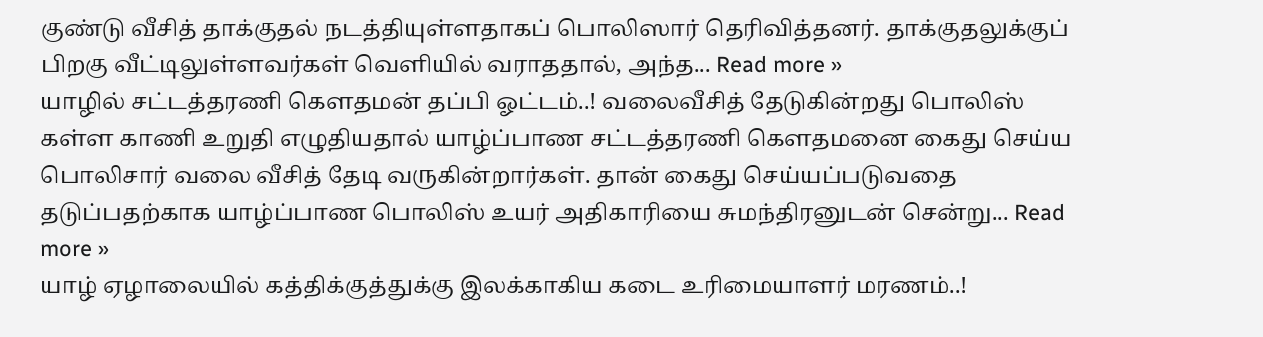குண்டு வீசித் தாக்குதல் நடத்தியுள்ளதாகப் பொலிஸார் தெரிவித்தனர். தாக்குதலுக்குப் பிறகு வீட்டிலுள்ளவர்கள் வெளியில் வராததால், அந்த... Read more »
யாழில் சட்டத்தரணி கௌதமன் தப்பி ஓட்டம்..! வலைவீசித் தேடுகின்றது பொலிஸ் கள்ள காணி உறுதி எழுதியதால் யாழ்ப்பாண சட்டத்தரணி கௌதமனை கைது செய்ய பொலிசார் வலை வீசித் தேடி வருகின்றார்கள். தான் கைது செய்யப்படுவதை தடுப்பதற்காக யாழ்ப்பாண பொலிஸ் உயர் அதிகாரியை சுமந்திரனுடன் சென்று... Read more »
யாழ் ஏழாலையில் கத்திக்குத்துக்கு இலக்காகிய கடை உரிமையாளர் மரணம்..!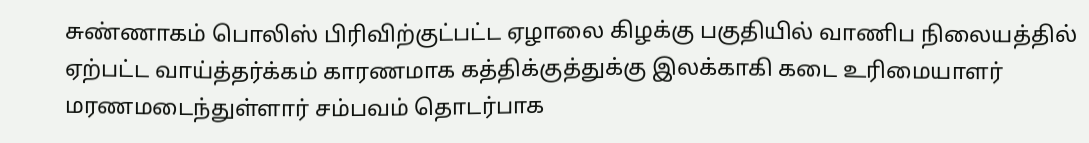சுண்ணாகம் பொலிஸ் பிரிவிற்குட்பட்ட ஏழாலை கிழக்கு பகுதியில் வாணிப நிலையத்தில் ஏற்பட்ட வாய்த்தர்க்கம் காரணமாக கத்திக்குத்துக்கு இலக்காகி கடை உரிமையாளர் மரணமடைந்துள்ளார் சம்பவம் தொடர்பாக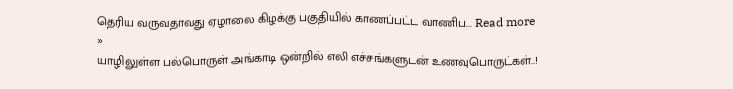தெரிய வருவதாவது ஏழாலை கிழக்கு பகுதியில் காணப்பட்ட வாணிப... Read more »
யாழிலுள்ள பல்பொருள் அங்காடி ஒன்றில் எலி எச்சங்களுடன் உணவுபொருட்கள்..!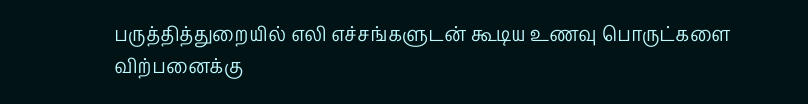பருத்தித்துறையில் எலி எச்சங்களுடன் கூடிய உணவு பொருட்களை விற்பனைக்கு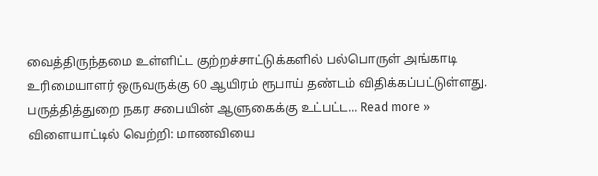வைத்திருந்தமை உள்ளிட்ட குற்றச்சாட்டுக்களில் பல்பொருள் அங்காடி உரிமையாளர் ஒருவருக்கு 60 ஆயிரம் ரூபாய் தண்டம் விதிக்கப்பட்டுள்ளது. பருத்தித்துறை நகர சபையின் ஆளுகைக்கு உட்பட்ட... Read more »
விளையாட்டில் வெற்றி: மாணவியை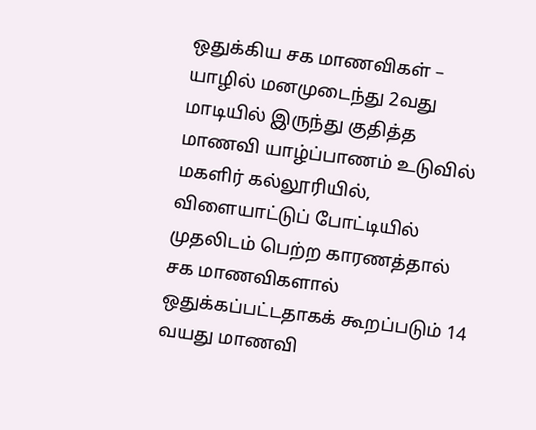ஒதுக்கிய சக மாணவிகள் – யாழில் மனமுடைந்து 2வது மாடியில் இருந்து குதித்த மாணவி யாழ்ப்பாணம் உடுவில் மகளிர் கல்லூரியில், விளையாட்டுப் போட்டியில் முதலிடம் பெற்ற காரணத்தால் சக மாணவிகளால் ஒதுக்கப்பட்டதாகக் கூறப்படும் 14 வயது மாணவி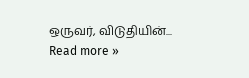ஒருவர், விடுதியின்... Read more »